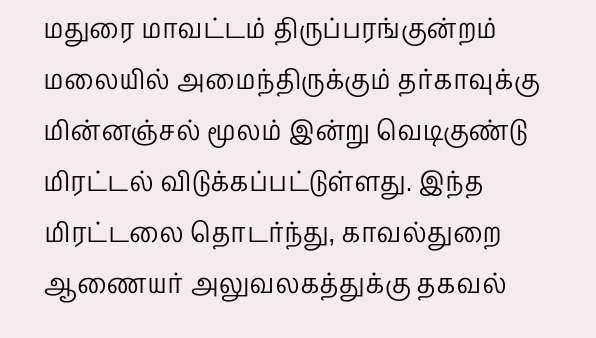மதுரை மாவட்டம் திருப்பரங்குன்றம் மலையில் அமைந்திருக்கும் தர்காவுக்கு மின்னஞ்சல் மூலம் இன்று வெடிகுண்டு மிரட்டல் விடுக்கப்பட்டுள்ளது. இந்த மிரட்டலை தொடர்ந்து, காவல்துறை ஆணையர் அலுவலகத்துக்கு தகவல்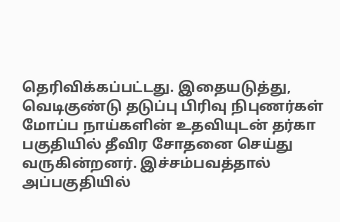தெரிவிக்கப்பட்டது. இதையடுத்து, வெடிகுண்டு தடுப்பு பிரிவு நிபுணர்கள் மோப்ப நாய்களின் உதவியுடன் தர்கா பகுதியில் தீவிர சோதனை செய்து வருகின்றனர். இச்சம்பவத்தால் அப்பகுதியில்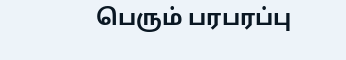பெரும் பரபரப்பு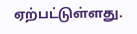ஏற்பட்டுள்ளது.